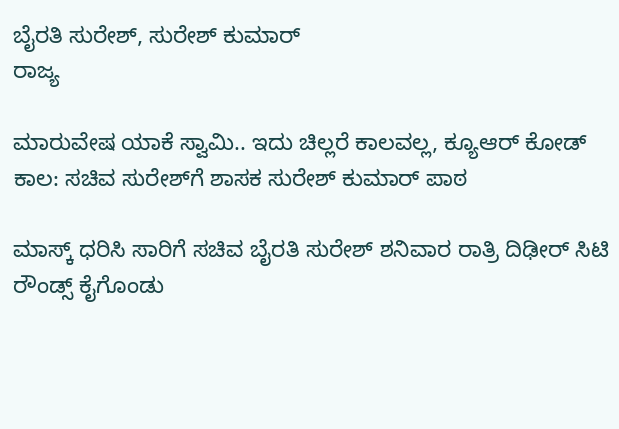ಬೈರತಿ ಸುರೇಶ್, ಸುರೇಶ್ ಕುಮಾರ್
ರಾಜ್ಯ

ಮಾರುವೇಷ ಯಾಕೆ ಸ್ವಾಮಿ.. ಇದು ಚಿಲ್ಲರೆ ಕಾಲವಲ್ಲ, ಕ್ಯೂಆರ್ ಕೋಡ್ ಕಾಲ: ಸಚಿವ ಸುರೇಶ್‌ಗೆ ಶಾಸಕ ಸುರೇಶ್ ಕುಮಾರ್ ಪಾಠ

ಮಾಸ್ಕ್ ಧರಿಸಿ ಸಾರಿಗೆ ಸಚಿವ ಬೈರತಿ ಸುರೇಶ್ ಶನಿವಾರ ರಾತ್ರಿ ದಿಢೀರ್ ಸಿಟಿ ರೌಂಡ್ಸ್ ಕೈಗೊಂಡು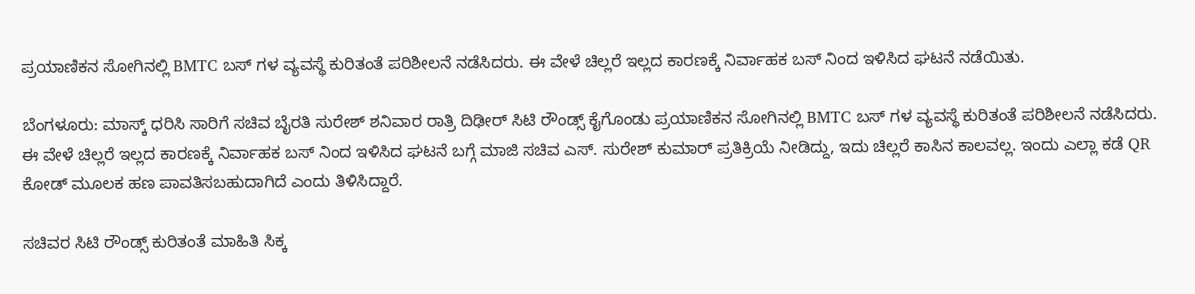ಪ್ರಯಾಣಿಕನ ಸೋಗಿನಲ್ಲಿ BMTC ಬಸ್ ಗಳ ವ್ಯವಸ್ಥೆ ಕುರಿತಂತೆ ಪರಿಶೀಲನೆ ನಡೆಸಿದರು. ಈ ವೇಳೆ ಚಿಲ್ಲರೆ ಇಲ್ಲದ ಕಾರಣಕ್ಕೆ ನಿರ್ವಾಹಕ ಬಸ್ ನಿಂದ ಇಳಿಸಿದ ಘಟನೆ ನಡೆಯಿತು.

ಬೆಂಗಳೂರು: ಮಾಸ್ಕ್ ಧರಿಸಿ ಸಾರಿಗೆ ಸಚಿವ ಬೈರತಿ ಸುರೇಶ್ ಶನಿವಾರ ರಾತ್ರಿ ದಿಢೀರ್ ಸಿಟಿ ರೌಂಡ್ಸ್ ಕೈಗೊಂಡು ಪ್ರಯಾಣಿಕನ ಸೋಗಿನಲ್ಲಿ BMTC ಬಸ್ ಗಳ ವ್ಯವಸ್ಥೆ ಕುರಿತಂತೆ ಪರಿಶೀಲನೆ ನಡೆಸಿದರು. ಈ ವೇಳೆ ಚಿಲ್ಲರೆ ಇಲ್ಲದ ಕಾರಣಕ್ಕೆ ನಿರ್ವಾಹಕ ಬಸ್ ನಿಂದ ಇಳಿಸಿದ ಘಟನೆ ಬಗ್ಗೆ ಮಾಜಿ ಸಚಿವ ಎಸ್. ಸುರೇಶ್ ಕುಮಾರ್ ಪ್ರತಿಕ್ರಿಯೆ ನೀಡಿದ್ದು, ಇದು ಚಿಲ್ಲರೆ ಕಾಸಿನ ಕಾಲವಲ್ಲ. ಇಂದು ಎಲ್ಲಾ ಕಡೆ QR ಕೋಡ್ ಮೂಲಕ ಹಣ ಪಾವತಿಸಬಹುದಾಗಿದೆ ಎಂದು ತಿಳಿಸಿದ್ದಾರೆ.

ಸಚಿವರ ಸಿಟಿ ರೌಂಡ್ಸ್ ಕುರಿತಂತೆ ಮಾಹಿತಿ ಸಿಕ್ಕ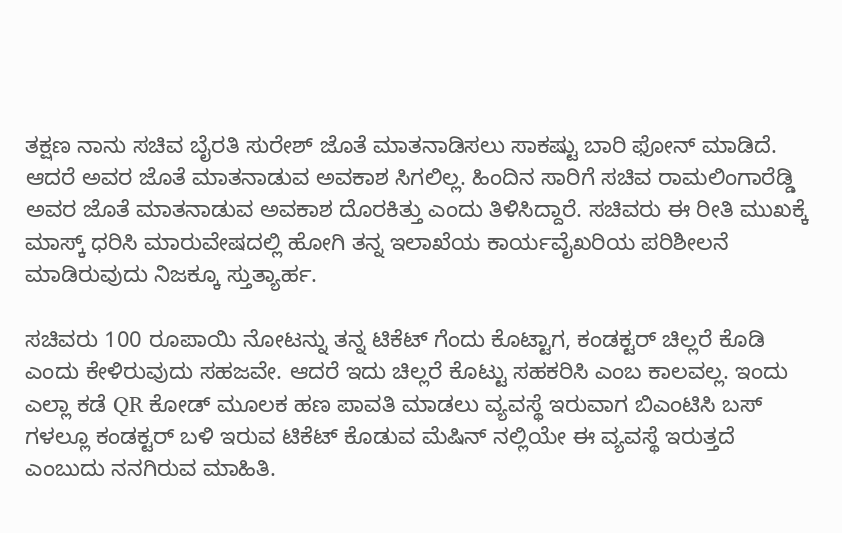ತಕ್ಷಣ ನಾನು ಸಚಿವ ಬೈರತಿ ಸುರೇಶ್ ಜೊತೆ ಮಾತನಾಡಿಸಲು ಸಾಕಷ್ಟು ಬಾರಿ ಫೋನ್ ಮಾಡಿದೆ. ಆದರೆ ಅವರ ಜೊತೆ ಮಾತನಾಡುವ ಅವಕಾಶ ಸಿಗಲಿಲ್ಲ. ಹಿಂದಿನ ಸಾರಿಗೆ ಸಚಿವ ರಾಮಲಿಂಗಾರೆಡ್ಡಿ ಅವರ ಜೊತೆ ಮಾತನಾಡುವ ಅವಕಾಶ ದೊರಕಿತ್ತು ಎಂದು ತಿಳಿಸಿದ್ದಾರೆ. ಸಚಿವರು ಈ ರೀತಿ ಮುಖಕ್ಕೆ ಮಾಸ್ಕ್ ಧರಿಸಿ ಮಾರುವೇಷದಲ್ಲಿ ಹೋಗಿ ತನ್ನ ಇಲಾಖೆಯ ಕಾರ್ಯವೈಖರಿಯ ಪರಿಶೀಲನೆ ಮಾಡಿರುವುದು ನಿಜಕ್ಕೂ ಸ್ತುತ್ಯಾರ್ಹ.

ಸಚಿವರು 100 ರೂಪಾಯಿ ನೋಟನ್ನು ತನ್ನ ಟಿಕೆಟ್ ಗೆಂದು ಕೊಟ್ಟಾಗ, ಕಂಡಕ್ಟರ್ ಚಿಲ್ಲರೆ ಕೊಡಿ ಎಂದು ಕೇಳಿರುವುದು ಸಹಜವೇ. ಆದರೆ ಇದು ಚಿಲ್ಲರೆ ಕೊಟ್ಟು ಸಹಕರಿಸಿ ಎಂಬ ಕಾಲವಲ್ಲ. ಇಂದು ಎಲ್ಲಾ ಕಡೆ QR ಕೋಡ್ ಮೂಲಕ ಹಣ ಪಾವತಿ ಮಾಡಲು ವ್ಯವಸ್ಥೆ ಇರುವಾಗ ಬಿಎಂಟಿಸಿ ಬಸ್ ಗಳಲ್ಲೂ ಕಂಡಕ್ಟರ್ ಬಳಿ ಇರುವ ಟಿಕೆಟ್ ಕೊಡುವ ಮೆಷಿನ್‌ ನಲ್ಲಿಯೇ ಈ ವ್ಯವಸ್ಥೆ ಇರುತ್ತದೆ ಎಂಬುದು ನನಗಿರುವ ಮಾಹಿತಿ.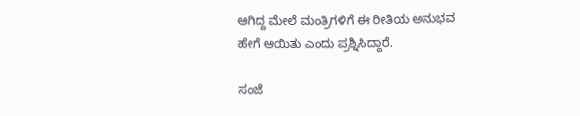ಆಗಿದ್ದ ಮೇಲೆ ಮಂತ್ರಿಗಳಿಗೆ ಈ ರೀತಿಯ ಅನುಭವ ಹೇಗೆ ಆಯಿತು ಎಂದು ಪ್ರಶ್ನಿಸಿದ್ದಾರೆ.

ಸಂಜೆ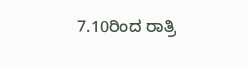7.10ರಿಂದ ರಾತ್ರಿ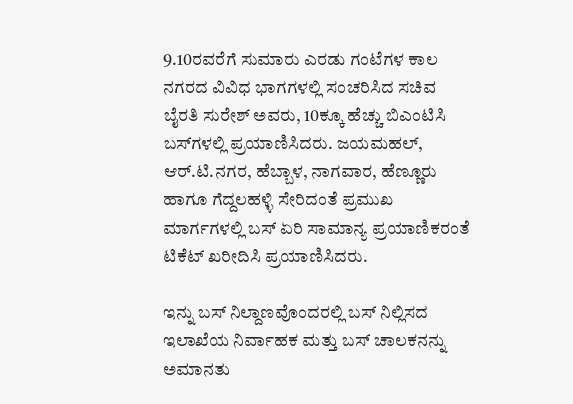9.10ರವರೆಗೆ ಸುಮಾರು ಎರಡು ಗಂಟೆಗಳ ಕಾಲ ನಗರದ ವಿವಿಧ ಭಾಗಗಳಲ್ಲಿ ಸಂಚರಿಸಿದ ಸಚಿವ ಬೈರತಿ ಸುರೇಶ್ ಅವರು, 10ಕ್ಕೂ ಹೆಚ್ಚು ಬಿಎಂಟಿಸಿ ಬಸ್‌ಗಳಲ್ಲಿ ಪ್ರಯಾಣಿಸಿದರು. ಜಯಮಹಲ್, ಆರ್‌.ಟಿ.ನಗರ, ಹೆಬ್ಬಾಳ, ನಾಗವಾರ, ಹೆಣ್ಣೂರು ಹಾಗೂ ಗೆದ್ದಲಹಳ್ಳಿ ಸೇರಿದಂತೆ ಪ್ರಮುಖ ಮಾರ್ಗಗಳಲ್ಲಿ ಬಸ್ ಏರಿ ಸಾಮಾನ್ಯ ಪ್ರಯಾಣಿಕರಂತೆ ಟಿಕೆಟ್ ಖರೀದಿಸಿ ಪ್ರಯಾಣಿಸಿದರು.

ಇನ್ನು ಬಸ್ ನಿಲ್ದಾಣವೊಂದರಲ್ಲಿ ಬಸ್ ನಿಲ್ಲಿಸದ ಇಲಾಖೆಯ ನಿರ್ವಾಹಕ ಮತ್ತು ಬಸ್ ಚಾಲಕನನ್ನು ಅಮಾನತು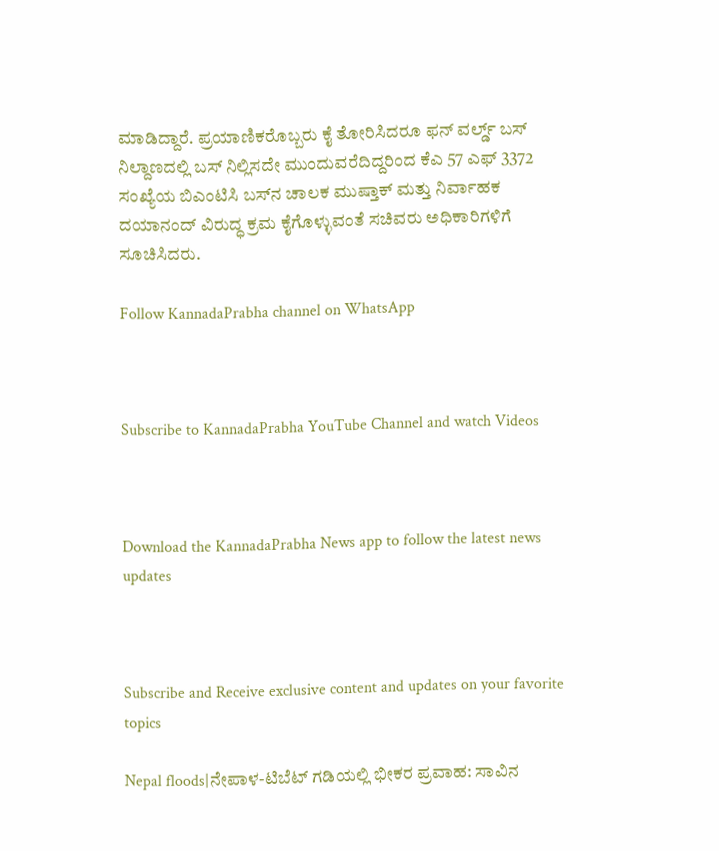ಮಾಡಿದ್ದಾರೆ. ಪ್ರಯಾಣಿಕರೊಬ್ಬರು ಕೈ ತೋರಿಸಿದರೂ ಫನ್ ವರ್ಲ್ಡ್ ಬಸ್ ನಿಲ್ದಾಣದಲ್ಲಿ ಬಸ್ ನಿಲ್ಲಿಸದೇ ಮುಂದುವರೆದಿದ್ದರಿಂದ ಕೆಎ 57 ಎಫ್ 3372 ಸಂಖ್ಯೆಯ ಬಿಎಂಟಿಸಿ ಬಸ್‌ನ ಚಾಲಕ ಮುಷ್ತಾಕ್ ಮತ್ತು ನಿರ್ವಾಹಕ ದಯಾನಂದ್ ವಿರುದ್ಧ ಕ್ರಮ ಕೈಗೊಳ್ಳುವಂತೆ ಸಚಿವರು ಅಧಿಕಾರಿಗಳಿಗೆ ಸೂಚಿಸಿದರು.

Follow KannadaPrabha channel on WhatsApp



Subscribe to KannadaPrabha YouTube Channel and watch Videos



Download the KannadaPrabha News app to follow the latest news updates



Subscribe and Receive exclusive content and updates on your favorite topics

Nepal floods|ನೇಪಾಳ-ಟಿಬೆಟ್ ಗಡಿಯಲ್ಲಿ ಭೀಕರ ಪ್ರವಾಹ: ಸಾವಿನ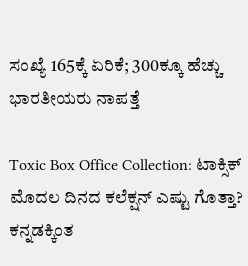ಸಂಖ್ಯೆ 165ಕ್ಕೆ ಏರಿಕೆ; 300ಕ್ಕೂ ಹೆಚ್ಚು ಭಾರತೀಯರು ನಾಪತ್ತೆ

Toxic Box Office Collection: ಟಾಕ್ಸಿಕ್ ಮೊದಲ ದಿನದ ಕಲೆಕ್ಷನ್ ಎಷ್ಟು ಗೊತ್ತಾ? ಕನ್ನಡಕ್ಕಿಂತ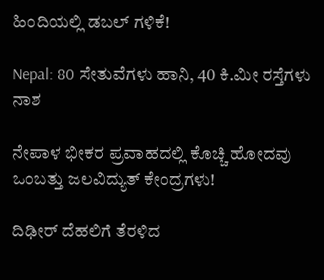ಹಿಂದಿಯಲ್ಲಿ ಡಬಲ್ ಗಳಿಕೆ!

Nepal: 80 ಸೇತುವೆಗಳು ಹಾನಿ, 40 ಕಿ.ಮೀ ರಸ್ತೆಗಳು ನಾಶ

ನೇಪಾಳ ಭೀಕರ ಪ್ರವಾಹದಲ್ಲಿ ಕೊಚ್ಚಿ ಹೋದವು ಒಂಬತ್ತು ಜಲವಿದ್ಯುತ್ ಕೇಂದ್ರಗಳು!

ದಿಢೀರ್‌ ದೆಹಲಿಗೆ ತೆರಳಿದ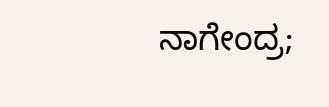ನಾಗೇಂದ್ರ;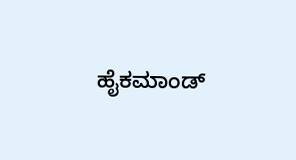ಹೈಕಮಾಂಡ್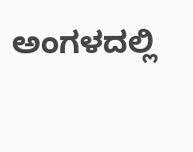ಅಂಗಳದಲ್ಲಿ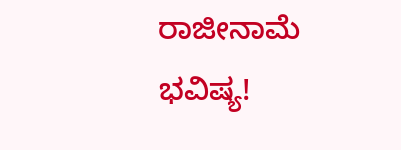ರಾಜೀನಾಮೆ ಭವಿಷ್ಯ!